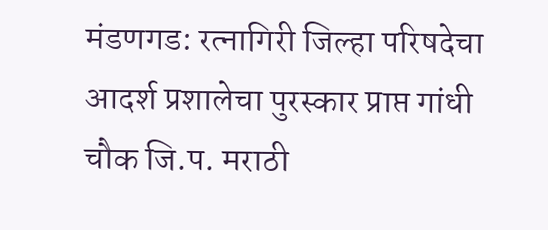मंडणगड: रत्नागिरी जिल्हा परिषदेचा आदर्श प्रशालेचा पुरस्कार प्राप्त गांधी चौक जि.प. मराठी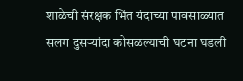शाळेची संरक्षक भिंत यंदाच्या पावसाळ्यात सलग दुसऱ्यांदा कोसळल्याची घटना घडली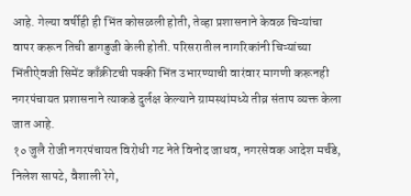आहे. गेल्या वर्षीही ही भिंत कोसळली होती, तेव्हा प्रशासनाने केवळ चिऱ्यांचा वापर करून तिची डागडुजी केली होती. परिसरातील नागरिकांनी चिऱ्यांच्या भिंतीऐवजी सिमेंट काँक्रीटची पक्की भिंत उभारण्याची वारंवार मागणी करूनही नगरपंचायत प्रशासनाने त्याकडे दुर्लक्ष केल्याने ग्रामस्थांमध्ये तीव्र संताप व्यक्त केला जात आहे.
१० जुलै रोजी नगरपंचायत विरोधी गट नेते विनोद जाधव, नगरसेवक आदेश मर्चंडे, निलेश सापटे, वैशाली रेगे,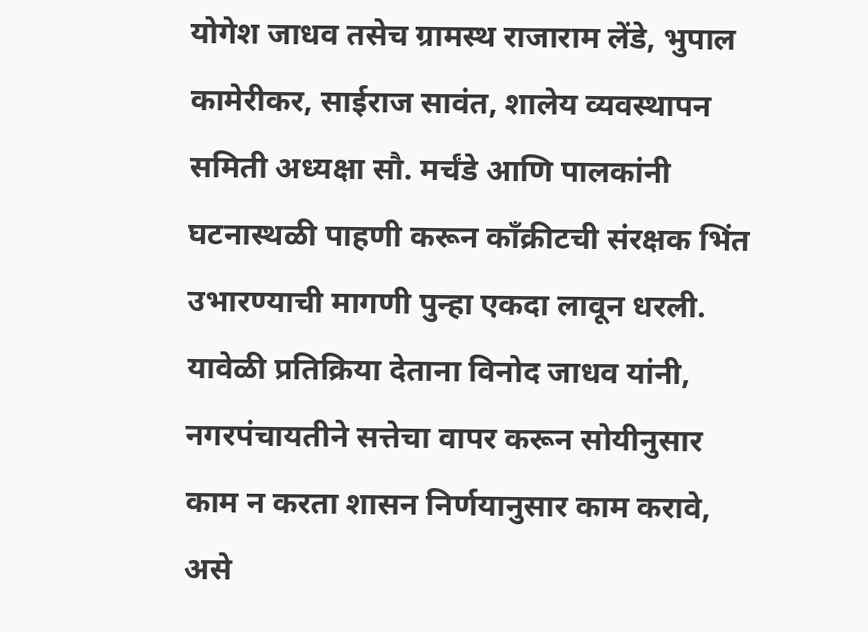योगेश जाधव तसेच ग्रामस्थ राजाराम लेंडे, भुपाल कामेरीकर, साईराज सावंत, शालेय व्यवस्थापन समिती अध्यक्षा सौ. मर्चंडे आणि पालकांनी घटनास्थळी पाहणी करून काँक्रीटची संरक्षक भिंत उभारण्याची मागणी पुन्हा एकदा लावून धरली. यावेळी प्रतिक्रिया देताना विनोद जाधव यांनी, नगरपंचायतीने सत्तेचा वापर करून सोयीनुसार काम न करता शासन निर्णयानुसार काम करावे, असे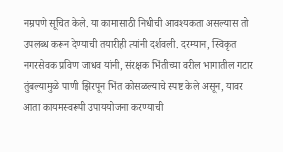नम्रपणे सूचित केले. या कामासाठी निधीची आवश्यकता असल्यास तो उपलब्ध करून देण्याची तयारीही त्यांनी दर्शवली. दरम्यान, स्विकृत नगरसेवक प्रविण जाधव यांनी, संरक्षक भिंतीच्या वरील भागातील गटार तुंबल्यामुळे पाणी झिरपून भिंत कोसळल्याचे स्पष्ट केले असून, यावर आता कायमस्वरूपी उपाययोजना करण्याची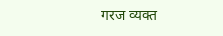गरज व्यक्त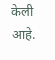केली आहे.